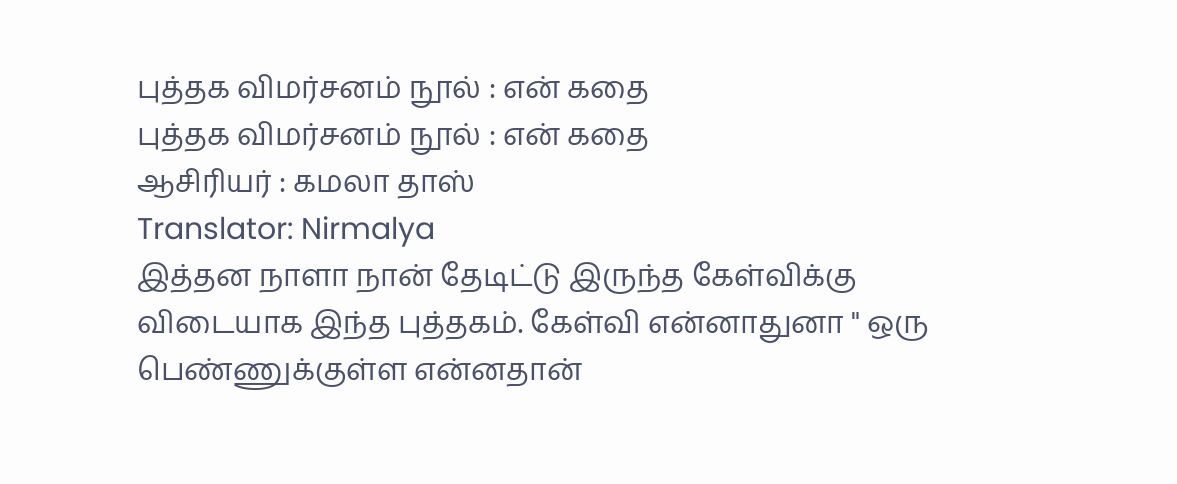புத்தக விமர்சனம் நூல் : என் கதை
புத்தக விமர்சனம் நூல் : என் கதை
ஆசிரியர் : கமலா தாஸ்
Translator: Nirmalya
இத்தன நாளா நான் தேடிட்டு இருந்த கேள்விக்கு விடையாக இந்த புத்தகம். கேள்வி என்னாதுனா " ஒரு பெண்ணுக்குள்ள என்னதான்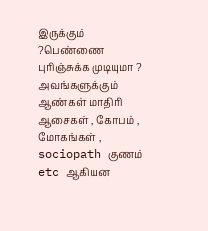இருக்கும் ?பெண்ணை புரிஞ்சுக்க முடியுமா ? அவங்களுக்கும் ஆண்கள் மாதிரி ஆசைகள் , கோபம் , மோகங்கள் , sociopath குணம் etc ஆகியன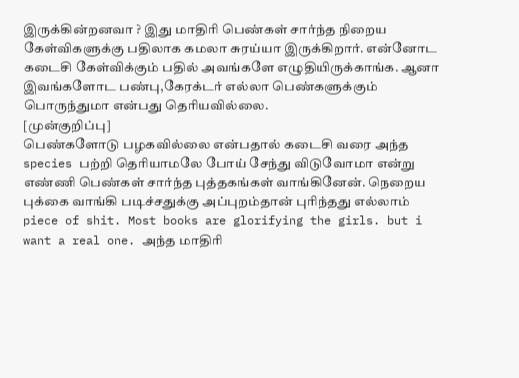இருக்கின்றனவா ? இது மாதிரி பெண்கள் சார்ந்த நிறைய கேள்விகளுக்கு பதிலாக கமலா சுரய்யா இருக்கிறார். என்னோட கடைசி கேள்விக்கும் பதில் அவங்களே எழுதியிருக்காங்க. ஆனா இவங்களோட பண்பு,கேரக்டர் எல்லா பெண்களுக்கும் பொருந்துமா என்பது தெரியவில்லை.
[முன்குறிப்பு]
பெண்களோடு பழகவில்லை என்பதால் கடைசி வரை அந்த species பற்றி தெரியாமலே போய் சேந்து விடுவோமா என்று எண்ணி பெண்கள் சார்ந்த புத்தகங்கள் வாங்கினேன். நெறைய புக்கை வாங்கி படிச்சதுக்கு அப்புறம்தான் புரிந்தது எல்லாம் piece of shit. Most books are glorifying the girls. but i want a real one. அந்த மாதிரி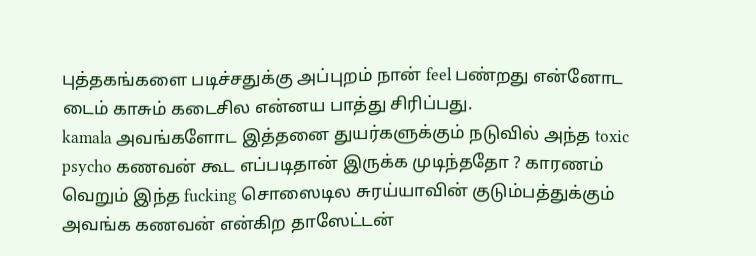புத்தகங்களை படிச்சதுக்கு அப்புறம் நான் feel பண்றது என்னோட டைம் காசும் கடைசில என்னய பாத்து சிரிப்பது.
kamala அவங்களோட இத்தனை துயர்களுக்கும் நடுவில் அந்த toxic psycho கணவன் கூட எப்படிதான் இருக்க முடிந்ததோ ? காரணம் வெறும் இந்த fucking சொஸைடில சுரய்யாவின் குடும்பத்துக்கும் அவங்க கணவன் என்கிற தாஸேட்டன்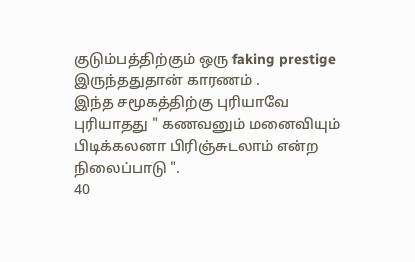குடும்பத்திற்கும் ஒரு faking prestige இருந்ததுதான் காரணம் .
இந்த சமூகத்திற்கு புரியாவே புரியாதது " கணவனும் மனைவியும் பிடிக்கலனா பிரிஞ்சுடலாம் என்ற நிலைப்பாடு ".
40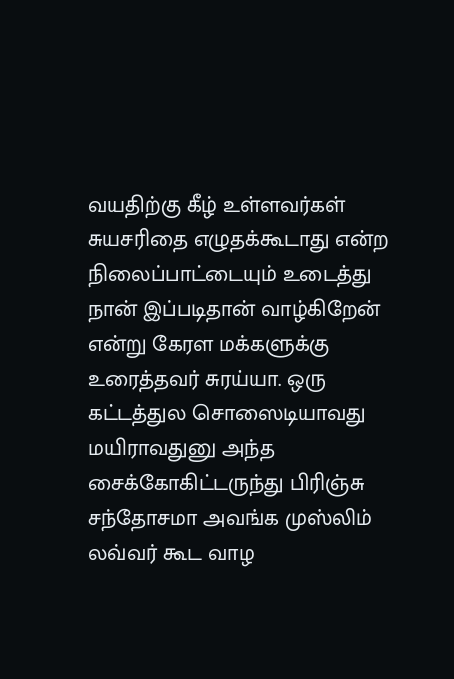வயதிற்கு கீழ் உள்ளவர்கள் சுயசரிதை எழுதக்கூடாது என்ற நிலைப்பாட்டையும் உடைத்து நான் இப்படிதான் வாழ்கிறேன் என்று கேரள மக்களுக்கு உரைத்தவர் சுரய்யா. ஒரு கட்டத்துல சொஸைடியாவது மயிராவதுனு அந்த சைக்கோகிட்டருந்து பிரிஞ்சு சந்தோசமா அவங்க முஸ்லிம் லவ்வர் கூட வாழ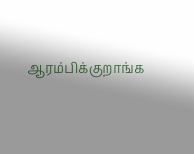ஆரம்பிக்குறாங்க